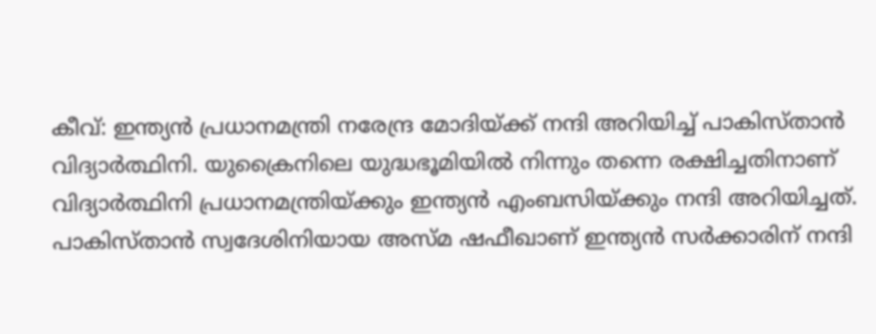കീവ്: ഇന്ത്യൻ പ്രധാനമന്ത്രി നരേന്ദ്ര മോദിയ്ക്ക് നന്ദി അറിയിച്ച് പാകിസ്താൻ വിദ്യാർത്ഥിനി. യുക്രൈനിലെ യുദ്ധഭൂമിയിൽ നിന്നും തന്നെ രക്ഷിച്ചതിനാണ് വിദ്യാർത്ഥിനി പ്രധാനമന്ത്രിയ്ക്കും ഇന്ത്യൻ എംബസിയ്ക്കും നന്ദി അറിയിച്ചത്. പാകിസ്താൻ സ്വദേശിനിയായ അസ്മ ഷഫീഖാണ് ഇന്ത്യൻ സർക്കാരിന് നന്ദി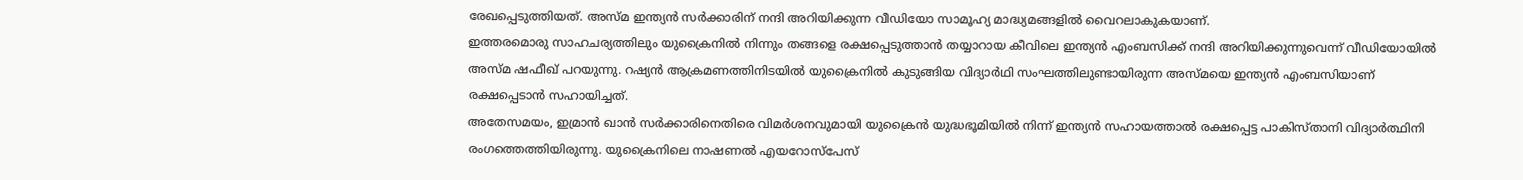രേഖപ്പെടുത്തിയത്. അസ്മ ഇന്ത്യൻ സർക്കാരിന് നന്ദി അറിയിക്കുന്ന വീഡിയോ സാമൂഹ്യ മാദ്ധ്യമങ്ങളിൽ വൈറലാകുകയാണ്.
ഇത്തരമൊരു സാഹചര്യത്തിലും യുക്രൈനിൽ നിന്നും തങ്ങളെ രക്ഷപ്പെടുത്താൻ തയ്യാറായ കീവിലെ ഇന്ത്യൻ എംബസിക്ക് നന്ദി അറിയിക്കുന്നുവെന്ന് വീഡിയോയിൽ അസ്മ ഷഫീഖ് പറയുന്നു. റഷ്യൻ ആക്രമണത്തിനിടയിൽ യുക്രൈനിൽ കുടുങ്ങിയ വിദ്യാർഥി സംഘത്തിലുണ്ടായിരുന്ന അസ്മയെ ഇന്ത്യൻ എംബസിയാണ് രക്ഷപ്പെടാൻ സഹായിച്ചത്.
അതേസമയം, ഇമ്രാൻ ഖാൻ സർക്കാരിനെതിരെ വിമർശനവുമായി യുക്രൈൻ യുദ്ധഭൂമിയിൽ നിന്ന് ഇന്ത്യൻ സഹായത്താൽ രക്ഷപ്പെട്ട പാകിസ്താനി വിദ്യാർത്ഥിനി രംഗത്തെത്തിയിരുന്നു. യുക്രൈനിലെ നാഷണൽ എയറോസ്പേസ്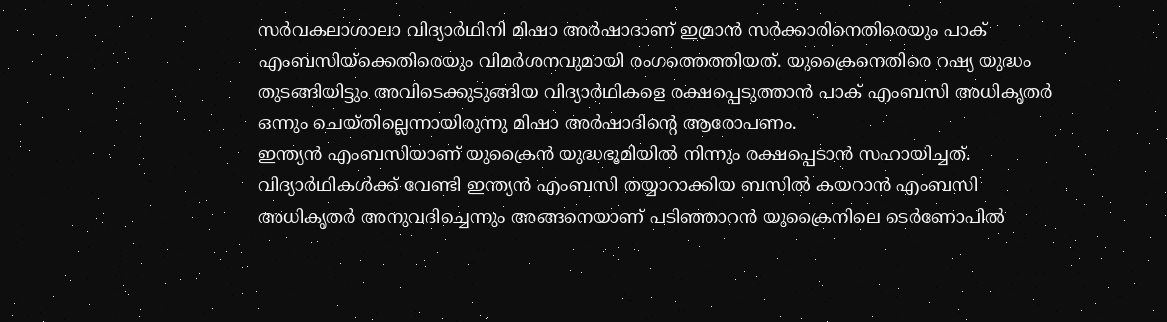സർവകലാശാലാ വിദ്യാർഥിനി മിഷാ അർഷാദാണ് ഇമ്രാൻ സർക്കാരിനെതിരെയും പാക് എംബസിയ്ക്കെതിരെയും വിമർശനവുമായി രംഗത്തെത്തിയത്. യുക്രൈനെതിരെ റഷ്യ യുദ്ധം തുടങ്ങിയിട്ടും അവിടെക്കുടുങ്ങിയ വിദ്യാർഥികളെ രക്ഷപ്പെടുത്താൻ പാക് എംബസി അധികൃതർ ഒന്നും ചെയ്തില്ലെന്നായിരുന്നു മിഷാ അർഷാദിന്റെ ആരോപണം.
ഇന്ത്യൻ എംബസിയാണ് യുക്രൈൻ യുദ്ധഭൂമിയിൽ നിന്നും രക്ഷപ്പെടാൻ സഹായിച്ചത്. വിദ്യാർഥികൾക്ക് വേണ്ടി ഇന്ത്യൻ എംബസി തയ്യാറാക്കിയ ബസിൽ കയറാൻ എംബസി അധികൃതർ അനുവദിച്ചെന്നും അങ്ങനെയാണ് പടിഞ്ഞാറൻ യുക്രൈനിലെ ടെർണോപിൽ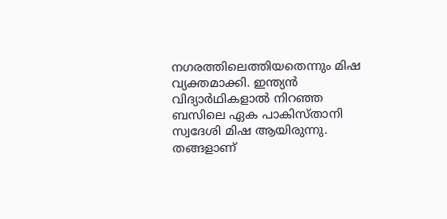നഗരത്തിലെത്തിയതെന്നും മിഷ വ്യക്തമാക്കി. ഇന്ത്യൻ വിദ്യാർഥികളാൽ നിറഞ്ഞ ബസിലെ ഏക പാകിസ്താനി സ്വദേശി മിഷ ആയിരുന്നു. തങ്ങളാണ്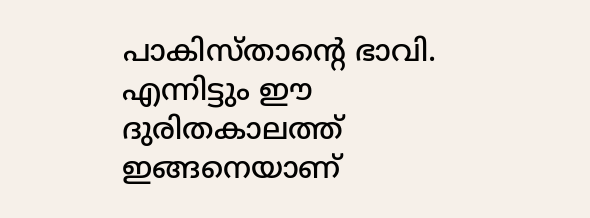പാകിസ്താന്റെ ഭാവി. എന്നിട്ടും ഈ ദുരിതകാലത്ത് ഇങ്ങനെയാണ്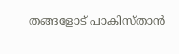തങ്ങളോട് പാകിസ്താൻ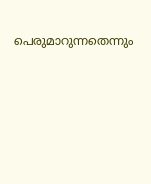പെരുമാറുന്നതെന്നും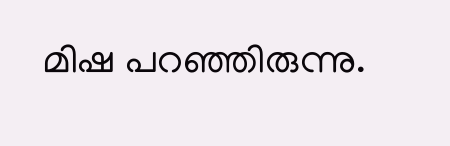മിഷ പറഞ്ഞിരുന്നു.